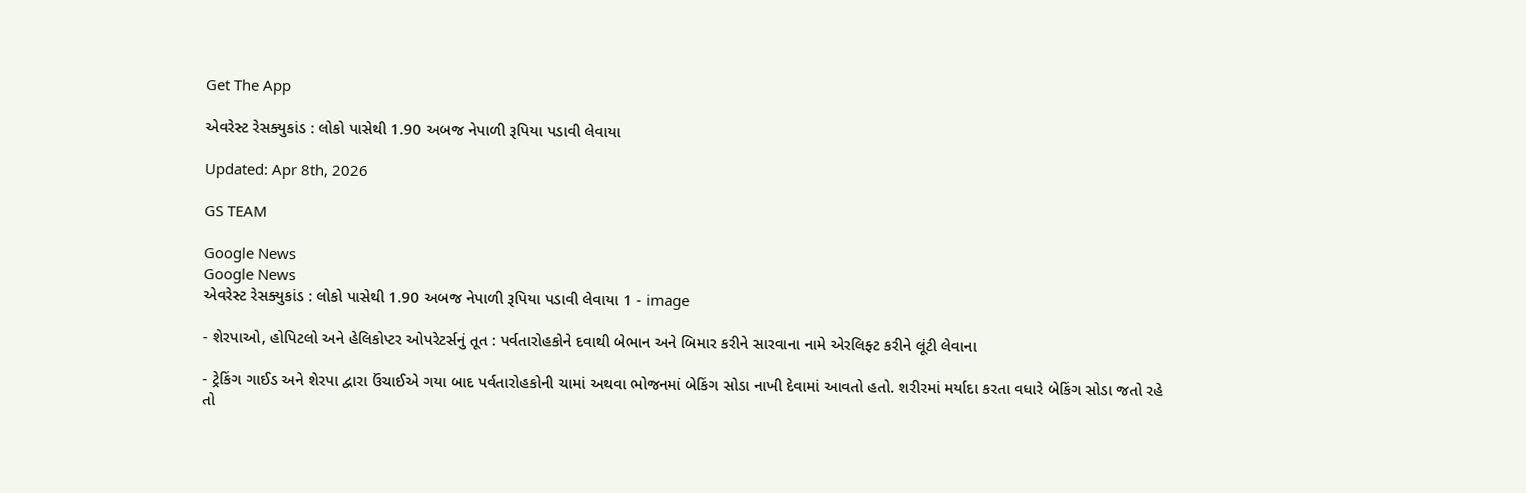Get The App

એવરેસ્ટ રેસક્યુકાંડ : લોકો પાસેથી 1.90 અબજ નેપાળી રૂપિયા પડાવી લેવાયા

Updated: Apr 8th, 2026

GS TEAM

Google News
Google News
એવરેસ્ટ રેસક્યુકાંડ : લોકો પાસેથી 1.90 અબજ નેપાળી રૂપિયા પડાવી લેવાયા 1 - image

- શેરપાઓ, હોપિટલો અને હેલિકોપ્ટર ઓપરેટર્સનું તૂત : પર્વતારોહકોને દવાથી બેભાન અને બિમાર કરીને સારવાના નામે એરલિફ્ટ કરીને લૂંટી લેવાના

- ટ્રેકિંગ ગાઈડ અને શેરપા દ્વારા ઉંચાઈએ ગયા બાદ પર્વતારોહકોની ચામાં અથવા ભોજનમાં બેકિંગ સોડા નાખી દેવામાં આવતો હતો. શરીરમાં મર્યાદા કરતા વધારે બેકિંગ સોડા જતો રહે તો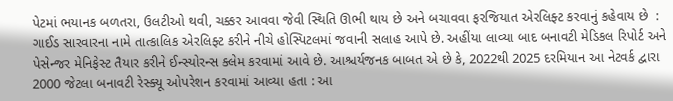પેટમાં ભયાનક બળતરા, ઉલટીઓ થવી, ચક્કર આવવા જેવી સ્થિતિ ઊભી થાય છે અને બચાવવા ફરજિયાત એરલિફ્ટ કરવાનું કહેવાય છે  : ગાઈડ સારવારના નામે તાત્કાલિક એરલિફ્ટ કરીને નીચે હોસ્પિટલમાં જવાની સલાહ આપે છે. અહીંયા લાવ્યા બાદ બનાવટી મેડિકલ રિપોર્ટ અને પેસેન્જર મેનિફેસ્ટ તૈયાર કરીને ઈન્સ્યોરન્સ ક્લેમ કરવામાં આવે છે. આશ્ચર્યજનક બાબત એ છે કે, 2022થી 2025 દરમિયાન આ નેટવર્ક દ્વારા 2000 જેટલા બનાવટી રેસ્ક્યૂ ઓપરેશન કરવામાં આવ્યા હતા : આ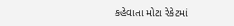કહેવાતા મોટા રેકેટમાં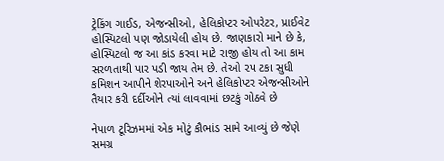ટ્રેકિંગ ગાઈડ, એજન્સીઓ, હેલિકોપ્ટર ઓપરેટર, પ્રાઈવેટ હોસ્પિટલો પણ જોડાયેલી હોય છે. જાણકારો માને છે કે, હોસ્પિટલો જ આ કાંડ કરવા માટે રાજી હોય તો આ કામ સરળતાથી પાર પડી જાય તેમ છે. તેઓ ૨૫ ટકા સુધી કમિશન આપીને શેરપાઓને અને હેલિકોપ્ટર એજન્સીઓને તૈયાર કરી દર્દીઓને ત્યાં લાવવામાં છટકું ગોઠવે છે

નેપાળ ટૂરિઝમમાં એક મોટું કૌભાંડ સામે આવ્યું છે જેણે સમગ્ર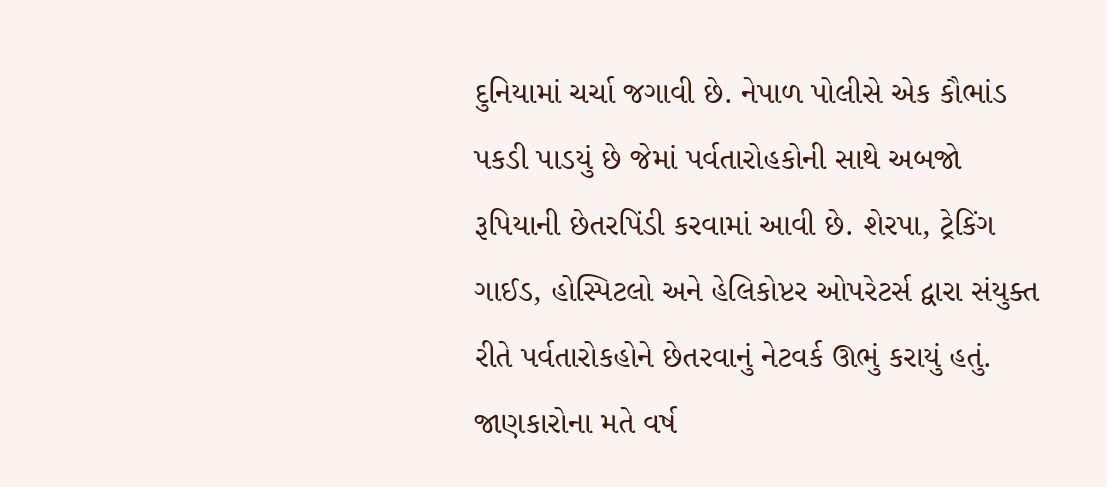દુનિયામાં ચર્ચા જગાવી છે. નેપાળ પોલીસે એક કૌભાંડ પકડી પાડયું છે જેમાં પર્વતારોહકોની સાથે અબજો રૂપિયાની છેતરપિંડી કરવામાં આવી છે. શેરપા, ટ્રેકિંગ ગાઈડ, હોસ્પિટલો અને હેલિકોપ્ટર ઓપરેટર્સ દ્વારા સંયુક્ત રીતે પર્વતારોકહોને છેતરવાનું નેટવર્ક ઊભું કરાયું હતું. જાણકારોના મતે વર્ષ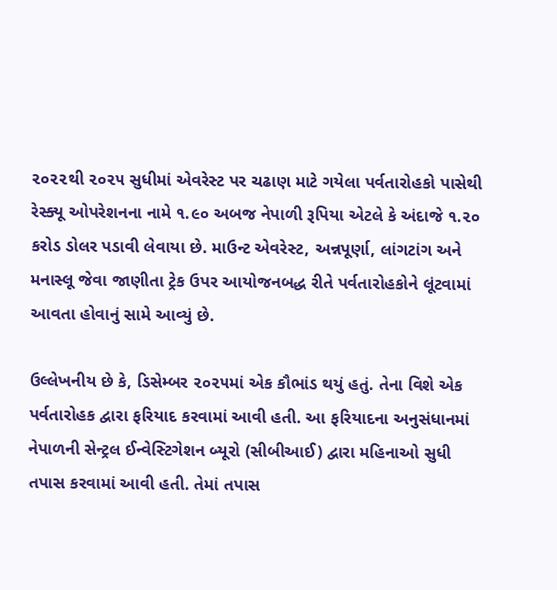૨૦૨૨થી ૨૦૨૫ સુધીમાં એવરેસ્ટ પર ચઢાણ માટે ગયેલા પર્વતારોહકો પાસેથી રેસ્ક્યૂ ઓપરેશનના નામે ૧.૯૦ અબજ નેપાળી રૂપિયા એટલે કે અંદાજે ૧.૨૦ કરોડ ડોલર પડાવી લેવાયા છે. માઉન્ટ એવરેસ્ટ, અન્નપૂર્ણા, લાંગટાંગ અને મનાસ્લૂ જેવા જાણીતા ટ્રેક ઉપર આયોજનબદ્ધ રીતે પર્વતારોહકોને લૂંટવામાં આવતા હોવાનું સામે આવ્યું છે.

ઉલ્લેખનીય છે કે, ડિસેમ્બર ૨૦૨૫માં એક કૌભાંડ થયું હતું. તેના વિશે એક પર્વતારોહક દ્વારા ફરિયાદ કરવામાં આવી હતી. આ ફરિયાદના અનુસંધાનમાં નેપાળની સેન્ટ્રલ ઈન્વેસ્ટિગેશન બ્યૂરો (સીબીઆઈ) દ્વારા મહિનાઓ સુધી તપાસ કરવામાં આવી હતી. તેમાં તપાસ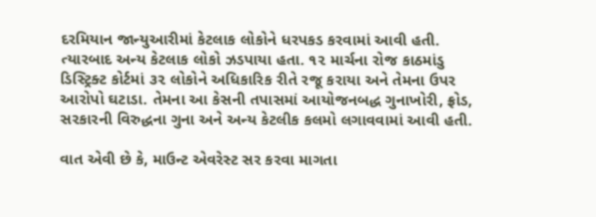દરમિયાન જાન્યુઆરીમાં કેટલાક લોકોને ધરપકડ કરવામાં આવી હતી. ત્યારબાદ અન્ય કેટલાક લોકો ઝડપાયા હતા. ૧૨ માર્ચના રોજ કાઠમાંડુ ડિસ્ટ્રિક્ટ કોર્ટમાં ૩૨ લોકોને અધિકારિક રીતે રજૂ કરાયા અને તેમના ઉપર આરોપો ઘટાડા. તેમના આ કેસની તપાસમાં આયોજનબદ્ધ ગુનાખોરી, ફ્રોડ, સરકારની વિરુદ્ધના ગુના અને અન્ય કેટલીક કલમો લગાવવામાં આવી હતી.

વાત એવી છે કે, માઉન્ટ એવરેસ્ટ સર કરવા માગતા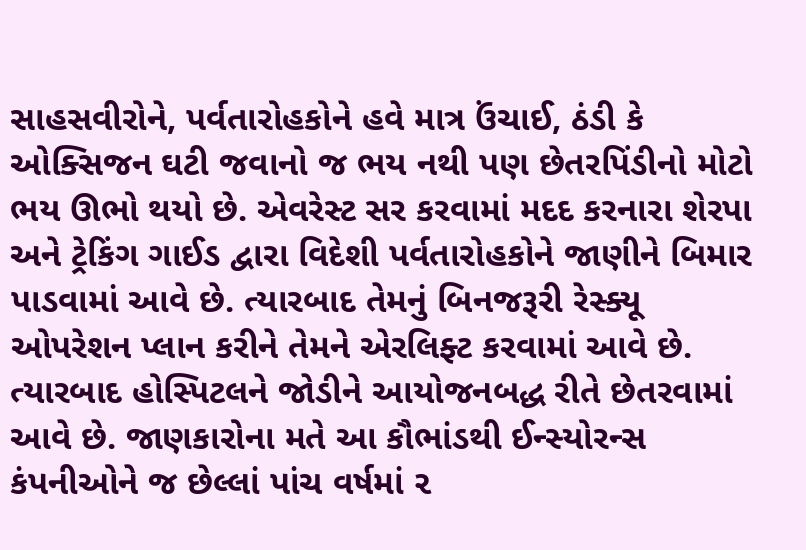સાહસવીરોને, પર્વતારોહકોને હવે માત્ર ઉંચાઈ, ઠંડી કે ઓક્સિજન ઘટી જવાનો જ ભય નથી પણ છેતરપિંડીનો મોટો ભય ઊભો થયો છે. એવરેસ્ટ સર કરવામાં મદદ કરનારા શેરપા અને ટ્રેકિંગ ગાઈડ દ્વારા વિદેશી પર્વતારોહકોને જાણીને બિમાર પાડવામાં આવે છે. ત્યારબાદ તેમનું બિનજરૂરી રેસ્ક્યૂ ઓપરેશન પ્લાન કરીને તેમને એરલિફ્ટ કરવામાં આવે છે. ત્યારબાદ હોસ્પિટલને જોડીને આયોજનબદ્ધ રીતે છેતરવામાં આવે છે. જાણકારોના મતે આ કૌભાંડથી ઈન્સ્યોરન્સ કંપનીઓને જ છેલ્લાં પાંચ વર્ષમાં ૨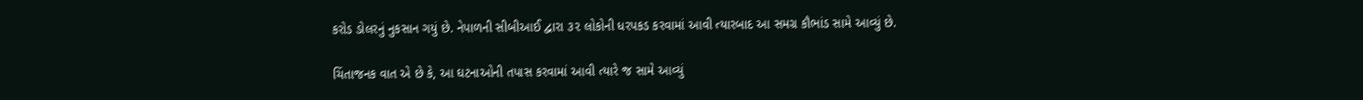કરોડ ડોલરનું નુકસાન ગયું છે. નેપાળની સીબીઆઈ દ્વારા ૩૨ લોકોની ધરપકડ કરવામાં આવી ત્યારબાદ આ સમગ્ર કૌભાંડ સામે આવ્યું છે.

ચિંતાજનક વાત એ છે કે, આ ઘટનાઓની તપાસ કરવામાં આવી ત્યારે જ સામે આવ્યું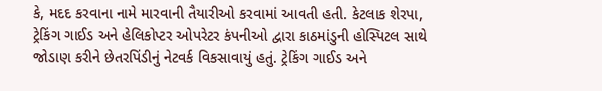કે, મદદ કરવાના નામે મારવાની તૈયારીઓ કરવામાં આવતી હતી. કેટલાક શેરપા, ટ્રેકિંગ ગાઈડ અને હેલિકોપ્ટર ઓપરેટર કંપનીઓ દ્વારા કાઠમાંડુની હોસ્પિટલ સાથે જોડાણ કરીને છેતરપિંડીનું નેટવર્ક વિકસાવાયું હતું. ટ્રેકિંગ ગાઈડ અને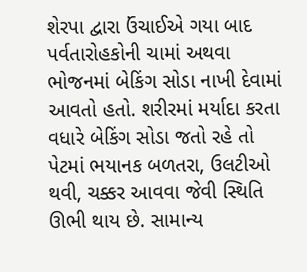શેરપા દ્વારા ઉંચાઈએ ગયા બાદ પર્વતારોહકોની ચામાં અથવા ભોજનમાં બેકિંગ સોડા નાખી દેવામાં આવતો હતો. શરીરમાં મર્યાદા કરતા વધારે બેકિંગ સોડા જતો રહે તો પેટમાં ભયાનક બળતરા, ઉલટીઓ થવી, ચક્કર આવવા જેવી સ્થિતિ ઊભી થાય છે. સામાન્ય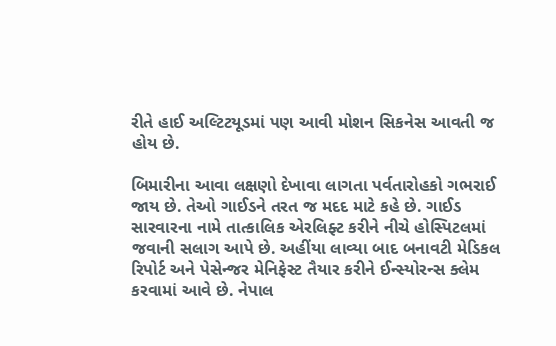રીતે હાઈ અલ્ટિટયૂડમાં પણ આવી મોશન સિકનેસ આવતી જ હોય છે.

બિમારીના આવા લક્ષણો દેખાવા લાગતા પર્વતારોહકો ગભરાઈ જાય છે. તેઓ ગાઈડને તરત જ મદદ માટે કહે છે. ગાઈડ સારવારના નામે તાત્કાલિક એરલિફ્ટ કરીને નીચે હોસ્પિટલમાં જવાની સલાગ આપે છે. અહીંયા લાવ્યા બાદ બનાવટી મેડિકલ રિપોર્ટ અને પેસેન્જર મેનિફેસ્ટ તૈયાર કરીને ઈન્સ્યોરન્સ ક્લેમ કરવામાં આવે છે. નેપાલ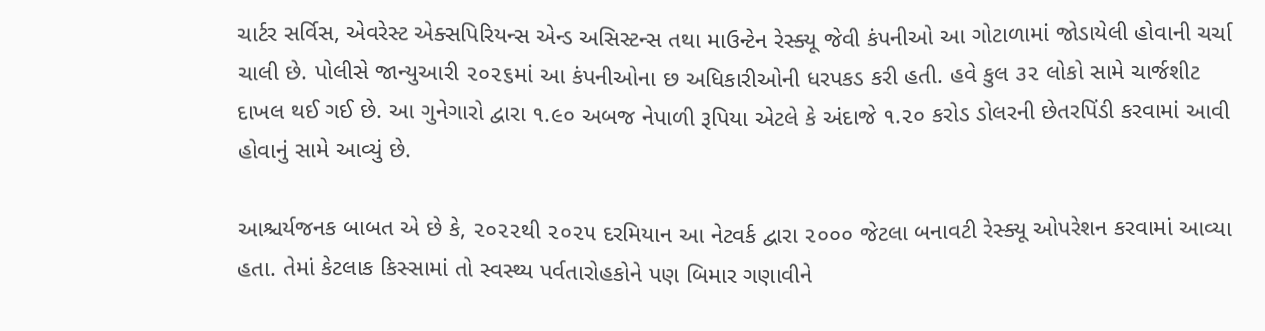ચાર્ટર સર્વિસ, એવરેસ્ટ એક્સપિરિયન્સ એન્ડ અસિસ્ટન્સ તથા માઉન્ટેન રેસ્ક્યૂ જેવી કંપનીઓ આ ગોટાળામાં જોડાયેલી હોવાની ચર્ચા ચાલી છે. પોલીસે જાન્યુઆરી ૨૦૨૬માં આ કંપનીઓના છ અધિકારીઓની ધરપકડ કરી હતી. હવે કુલ ૩૨ લોકો સામે ચાર્જશીટ દાખલ થઈ ગઈ છે. આ ગુનેગારો દ્વારા ૧.૯૦ અબજ નેપાળી રૂપિયા એટલે કે અંદાજે ૧.૨૦ કરોડ ડોલરની છેતરપિંડી કરવામાં આવી હોવાનું સામે આવ્યું છે.

આશ્ચર્યજનક બાબત એ છે કે, ૨૦૨૨થી ૨૦૨૫ દરમિયાન આ નેટવર્ક દ્વારા ૨૦૦૦ જેટલા બનાવટી રેસ્ક્યૂ ઓપરેશન કરવામાં આવ્યા હતા. તેમાં કેટલાક કિસ્સામાં તો સ્વસ્થ્ય પર્વતારોહકોને પણ બિમાર ગણાવીને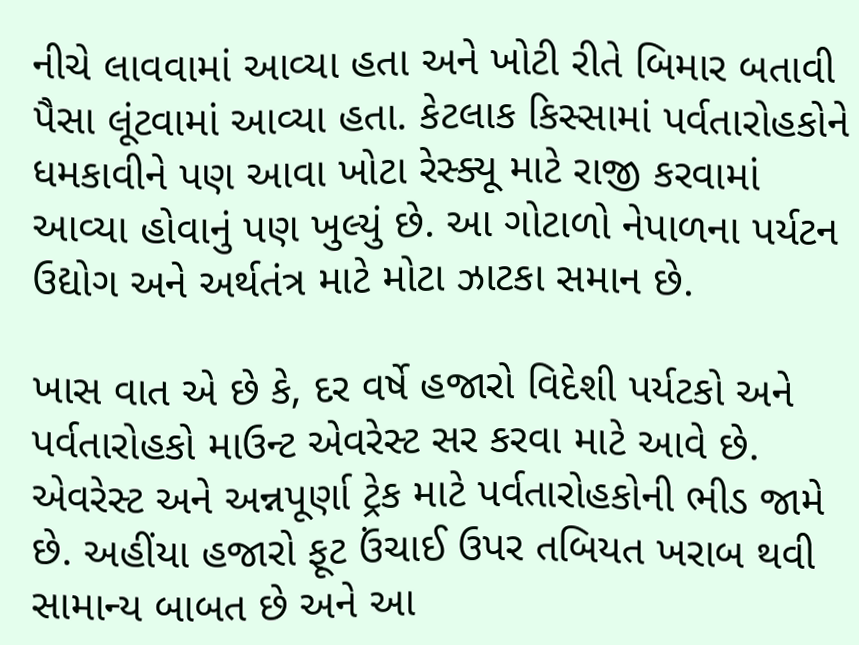નીચે લાવવામાં આવ્યા હતા અને ખોટી રીતે બિમાર બતાવી પૈસા લૂંટવામાં આવ્યા હતા. કેટલાક કિસ્સામાં પર્વતારોહકોને ધમકાવીને પણ આવા ખોટા રેસ્ક્યૂ માટે રાજી કરવામાં આવ્યા હોવાનું પણ ખુલ્યું છે. આ ગોટાળો નેપાળના પર્યટન ઉદ્યોગ અને અર્થતંત્ર માટે મોટા ઝાટકા સમાન છે.

ખાસ વાત એ છે કે, દર વર્ષે હજારો વિદેશી પર્યટકો અને પર્વતારોહકો માઉન્ટ એવરેસ્ટ સર કરવા માટે આવે છે. એવરેસ્ટ અને અન્નપૂર્ણા ટ્રેક માટે પર્વતારોહકોની ભીડ જામે છે. અહીંયા હજારો ફૂટ ઉંચાઈ ઉપર તબિયત ખરાબ થવી સામાન્ય બાબત છે અને આ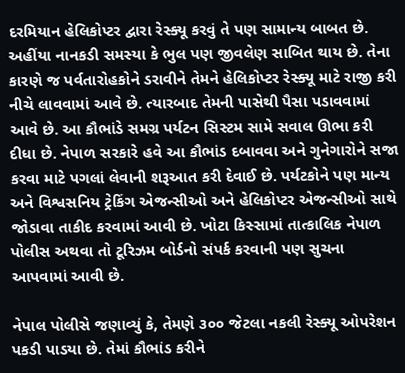દરમિયાન હેલિકોપ્ટર દ્વારા રેસ્ક્યૂ કરવું તે પણ સામાન્ય બાબત છે. અહીંયા નાનકડી સમસ્યા કે ભુલ પણ જીવલેણ સાબિત થાય છે. તેના કારણે જ પર્વતારોહકોને ડરાવીને તેમને હેલિકોપ્ટર રેસ્ક્યૂ માટે રાજી કરી નીચે લાવવામાં આવે છે. ત્યારબાદ તેમની પાસેથી પૈસા પડાવવામાં આવે છે. આ કૌભાંડે સમગ્ર પર્યટન સિસ્ટમ સામે સવાલ ઊભા કરી દીધા છે. નેપાળ સરકારે હવે આ કૌભાંડ દબાવવા અને ગુનેગારોને સજા કરવા માટે પગલાં લેવાની શરૂઆત કરી દેવાઈ છે. પર્યટકોને પણ માન્ય અને વિશ્વસનિય ટ્રેકિંગ એજન્સીઓ અને હેલિકોપ્ટર એજન્સીઓ સાથે જોડાવા તાકીદ કરવામાં આવી છે. ખોટા કિસ્સામાં તાત્કાલિક નેપાળ પોલીસ અથવા તો ટૂરિઝમ બોર્ડનો સંપર્ક કરવાની પણ સુચના આપવામાં આવી છે.

નેપાલ પોલીસે જણાવ્યું કે, તેમણે ૩૦૦ જેટલા નકલી રેસ્ક્યૂ ઓપરેશન પકડી પાડયા છે. તેમાં કૌભાંડ કરીને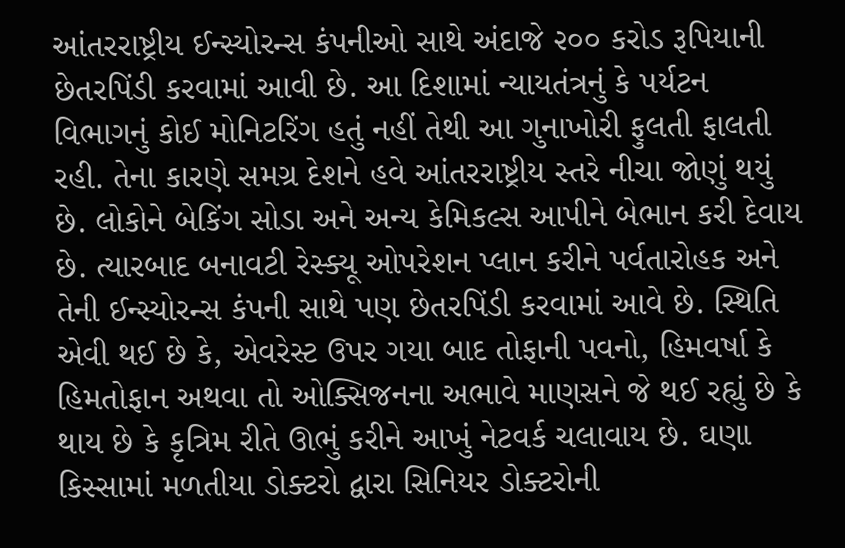આંતરરાષ્ટ્રીય ઈન્સ્યોરન્સ કંપનીઓ સાથે અંદાજે ૨૦૦ કરોડ રૂપિયાની છેતરપિંડી કરવામાં આવી છે. આ દિશામાં ન્યાયતંત્રનું કે પર્યટન વિભાગનું કોઈ મોનિટરિંગ હતું નહીં તેથી આ ગુનાખોરી ફુલતી ફાલતી રહી. તેના કારણે સમગ્ર દેશને હવે આંતરરાષ્ટ્રીય સ્તરે નીચા જોણું થયું છે. લોકોને બેકિંગ સોડા અને અન્ય કેમિકલ્સ આપીને બેભાન કરી દેવાય છે. ત્યારબાદ બનાવટી રેસ્ક્યૂ ઓપરેશન પ્લાન કરીને પર્વતારોહક અને તેની ઈન્સ્યોરન્સ કંપની સાથે પણ છેતરપિંડી કરવામાં આવે છે. સ્થિતિ એવી થઈ છે કે, એવરેસ્ટ ઉપર ગયા બાદ તોફાની પવનો, હિમવર્ષા કે હિમતોફાન અથવા તો ઓક્સિજનના અભાવે માણસને જે થઈ રહ્યું છે કે થાય છે કે કૃત્રિમ રીતે ઊભું કરીને આખું નેટવર્ક ચલાવાય છે. ઘણા કિસ્સામાં મળતીયા ડોક્ટરો દ્વારા સિનિયર ડોક્ટરોની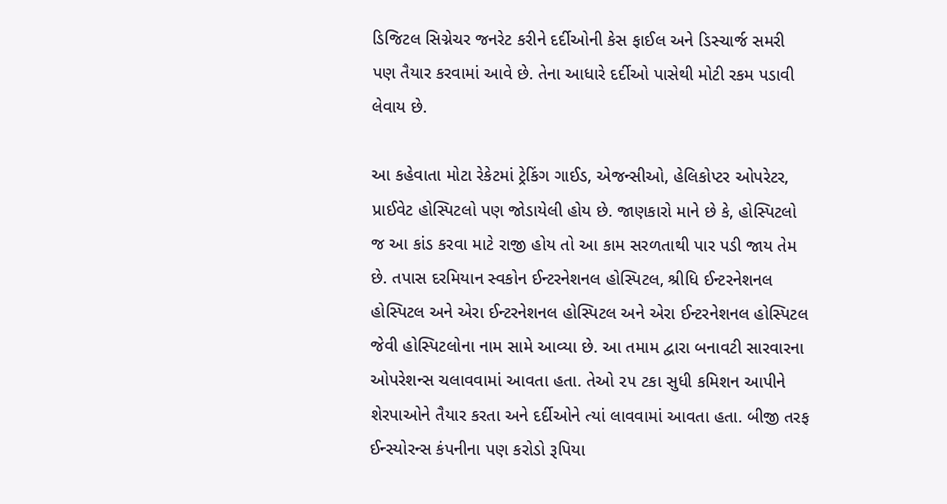ડિજિટલ સિગ્નેચર જનરેટ કરીને દર્દીઓની કેસ ફાઈલ અને ડિસ્ચાર્જ સમરી પણ તૈયાર કરવામાં આવે છે. તેના આધારે દર્દીઓ પાસેથી મોટી રકમ પડાવી લેવાય છે.

આ કહેવાતા મોટા રેકેટમાં ટ્રેકિંગ ગાઈડ, એજન્સીઓ, હેલિકોપ્ટર ઓપરેટર, પ્રાઈવેટ હોસ્પિટલો પણ જોડાયેલી હોય છે. જાણકારો માને છે કે, હોસ્પિટલો જ આ કાંડ કરવા માટે રાજી હોય તો આ કામ સરળતાથી પાર પડી જાય તેમ છે. તપાસ દરમિયાન સ્વકોન ઈન્ટરનેશનલ હોસ્પિટલ, શ્રીધિ ઈન્ટરનેશનલ હોસ્પિટલ અને એરા ઈન્ટરનેશનલ હોસ્પિટલ અને એરા ઈન્ટરનેશનલ હોસ્પિટલ જેવી હોસ્પિટલોના નામ સામે આવ્યા છે. આ તમામ દ્વારા બનાવટી સારવારના ઓપરેશન્સ ચલાવવામાં આવતા હતા. તેઓ ૨૫ ટકા સુધી કમિશન આપીને શેરપાઓને તૈયાર કરતા અને દર્દીઓને ત્યાં લાવવામાં આવતા હતા. બીજી તરફ ઈન્સ્યોરન્સ કંપનીના પણ કરોડો રૂપિયા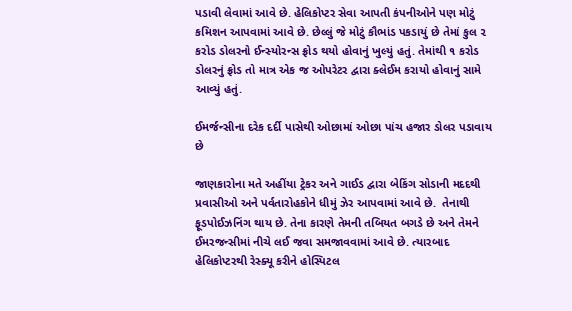પડાવી લેવામાં આવે છે. હેલિકોપ્ટર સેવા આપતી કંપનીઓને પણ મોટું કમિશન આપવામાં આવે છે. છેલ્લું જે મોટું કૌભાંડ પકડાયું છે તેમાં કુલ ૨ કરોડ ડોલરનો ઈન્સ્યોરન્સ ફ્રોડ થયો હોવાનું ખુલ્યું હતું. તેમાંથી ૧ કરોડ ડોલરનું ફ્રોડ તો માત્ર એક જ ઓપરેટર દ્વારા ક્લેઈમ કરાયો હોવાનું સામે આવ્યું હતું.

ઈમર્જન્સીના દરેક દર્દી પાસેથી ઓછામાં ઓછા પાંચ હજાર ડોલર પડાવાય છે

જાણકારોના મતે અહીંયા ટ્રેકર અને ગાઈડ દ્વારા બેકિંગ સોડાની મદદથી પ્રવાસીઓ અને પર્વતારોહકોને ધીમું ઝેર આપવામાં આવે છે.  તેનાથી ફૂડપોઈઝનિંગ થાય છે. તેના કારણે તેમની તબિયત બગડે છે અને તેમને ઈમરજન્સીમાં નીચે લઈ જવા સમજાવવામાં આવે છે. ત્યારબાદ હેલિકોપ્ટરથી રેસ્ક્યૂ કરીને હોસ્પિટલ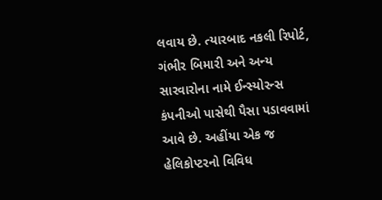લવાય છે. ત્યારબાદ નકલી રિપોર્ટ, ગંભીર બિમારી અને અન્ય સારવારોના નામે ઈન્સ્યોરન્સ કંપનીઓ પાસેથી પૈસા પડાવવામાં આવે છે. અહીંયા એક જ હેલિકોપ્ટરનો વિવિધ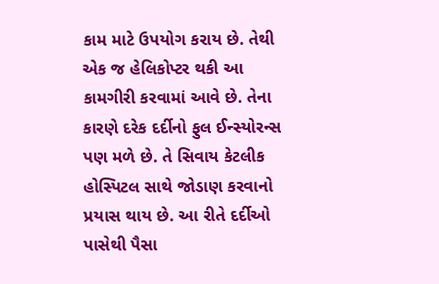કામ માટે ઉપયોગ કરાય છે. તેથી એક જ હેલિકોપ્ટર થકી આ કામગીરી કરવામાં આવે છે. તેના કારણે દરેક દર્દીનો ફુલ ઈન્સ્યોરન્સ પણ મળે છે. તે સિવાય કેટલીક હોસ્પિટલ સાથે જોડાણ કરવાનો પ્રયાસ થાય છે. આ રીતે દર્દીઓ પાસેથી પૈસા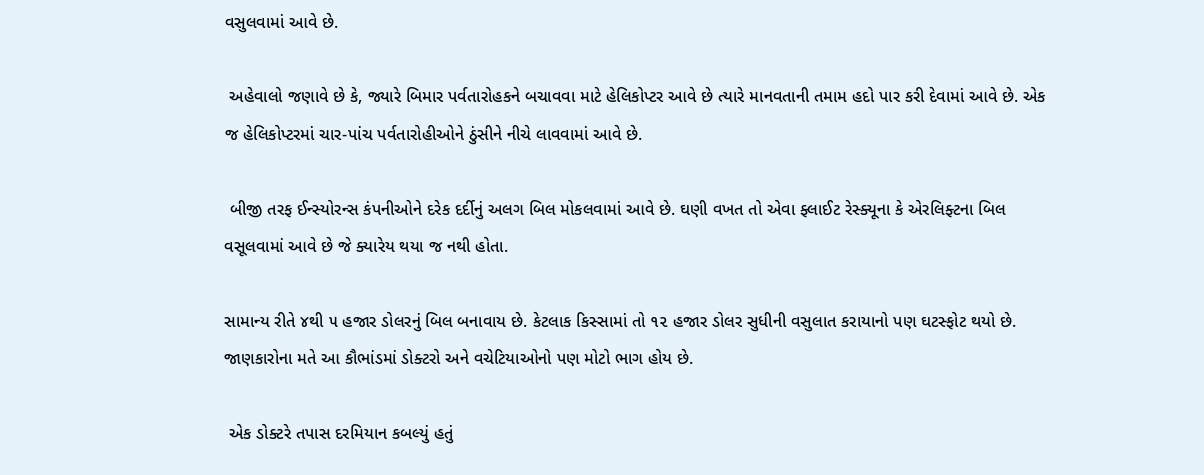વસુલવામાં આવે છે.

 અહેવાલો જણાવે છે કે, જ્યારે બિમાર પર્વતારોહકને બચાવવા માટે હેલિકોપ્ટર આવે છે ત્યારે માનવતાની તમામ હદો પાર કરી દેવામાં આવે છે. એક જ હેલિકોપ્ટરમાં ચાર-પાંચ પર્વતારોહીઓને ઠુંસીને નીચે લાવવામાં આવે છે.

 બીજી તરફ ઈન્સ્યોરન્સ કંપનીઓને દરેક દર્દીનું અલગ બિલ મોકલવામાં આવે છે. ઘણી વખત તો એવા ફ્લાઈટ રેસ્ક્યૂના કે એરલિફ્ટના બિલ વસૂલવામાં આવે છે જે ક્યારેય થયા જ નથી હોતા.

સામાન્ય રીતે ૪થી ૫ હજાર ડોલરનું બિલ બનાવાય છે. કેટલાક કિસ્સામાં તો ૧૨ હજાર ડોલર સુધીની વસુલાત કરાયાનો પણ ઘટસ્ફોટ થયો છે. જાણકારોના મતે આ કૌભાંડમાં ડોક્ટરો અને વચેટિયાઓનો પણ મોટો ભાગ હોય છે.

 એક ડોક્ટરે તપાસ દરમિયાન કબલ્યું હતું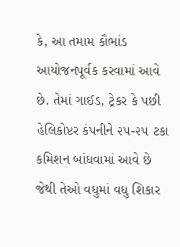કે, આ તમામ કૌભાંડ આયોજનપૂર્વક કરવામાં આવે છે. તેમાં ગાઈડ, ટ્રેકર કે પછી હેલિકોપ્ટર કંપનીને ૨૫-૨૫ ટકા કમિશન બાંધવામાં આવે છે જેથી તેઓ વધુમાં વધુ શિકાર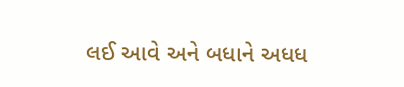લઈ આવે અને બધાને અધધ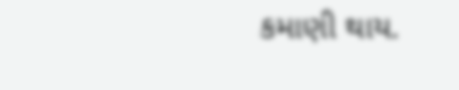કમાણી થાય.